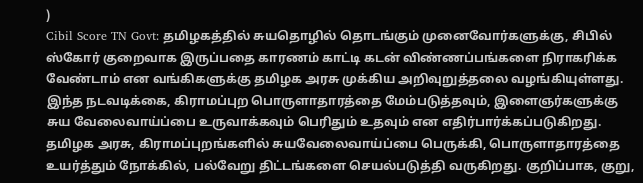)
Cibil Score TN Govt: தமிழகத்தில் சுயதொழில் தொடங்கும் முனைவோர்களுக்கு, சிபில் ஸ்கோர் குறைவாக இருப்பதை காரணம் காட்டி கடன் விண்ணப்பங்களை நிராகரிக்க வேண்டாம் என வங்கிகளுக்கு தமிழக அரசு முக்கிய அறிவுறுத்தலை வழங்கியுள்ளது. இந்த நடவடிக்கை, கிராமப்புற பொருளாதாரத்தை மேம்படுத்தவும், இளைஞர்களுக்கு சுய வேலைவாய்ப்பை உருவாக்கவும் பெரிதும் உதவும் என எதிர்பார்க்கப்படுகிறது. தமிழக அரசு, கிராமப்புறங்களில் சுயவேலைவாய்ப்பை பெருக்கி, பொருளாதாரத்தை உயர்த்தும் நோக்கில், பல்வேறு திட்டங்களை செயல்படுத்தி வருகிறது. குறிப்பாக, குறு,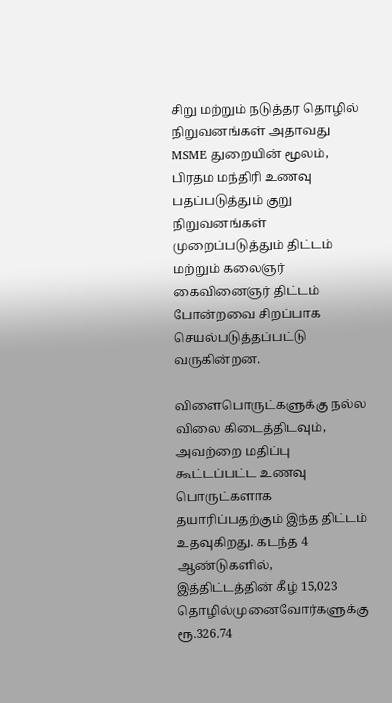சிறு மற்றும் நடுத்தர தொழில் நிறுவனங்கள் அதாவது MSME துறையின் மூலம், பிரதம மந்திரி உணவு பதப்படுத்தும் குறு நிறுவனங்கள் முறைப்படுத்தும் திட்டம் மற்றும் கலைஞர் கைவினைஞர் திட்டம் போன்றவை சிறப்பாக செயல்படுத்தப்பட்டு வருகின்றன.

விளைபொருட்களுக்கு நல்ல விலை கிடைத்திடவும், அவற்றை மதிப்பு கூட்டப்பட்ட உணவு பொருட்களாக தயாரிப்பதற்கும் இந்த திட்டம் உதவுகிறது. கடந்த 4 ஆண்டுகளில், இத்திட்டத்தின் கீழ் 15,023 தொழில்முனைவோர்களுக்கு ரூ.326.74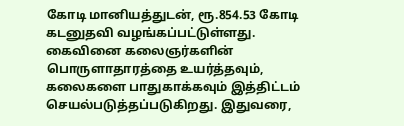கோடி மானியத்துடன், ரூ.854.53 கோடி கடனுதவி வழங்கப்பட்டுள்ளது.
கைவினை கலைஞர்களின் பொருளாதாரத்தை உயர்த்தவும், கலைகளை பாதுகாக்கவும் இத்திட்டம் செயல்படுத்தப்படுகிறது. இதுவரை,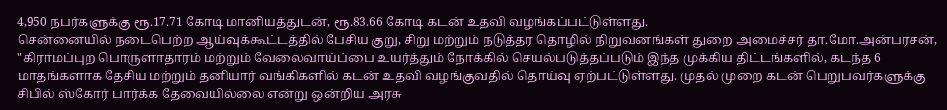4,950 நபர்களுக்கு ரூ.17.71 கோடி மானியத்துடன், ரூ.83.66 கோடி கடன் உதவி வழங்கப்பட்டுள்ளது.
சென்னையில் நடைபெற்ற ஆய்வுக்கூட்டத்தில் பேசிய குறு, சிறு மற்றும் நடுத்தர தொழில் நிறுவனங்கள் துறை அமைச்சர் தா.மோ.அன்பரசன், "கிராமப்புற பொருளாதாரம் மற்றும் வேலைவாய்ப்பை உயர்த்தும் நோக்கில் செயல்படுத்தப்படும் இந்த முக்கிய திட்டங்களில், கடந்த 6 மாதங்களாக தேசிய மற்றும் தனியார் வங்கிகளில் கடன் உதவி வழங்குவதில் தொய்வு ஏற்பட்டுள்ளது. முதல் முறை கடன் பெறுபவர்களுக்கு சிபில் ஸ்கோர் பார்க்க தேவையில்லை என்று ஒன்றிய அரசு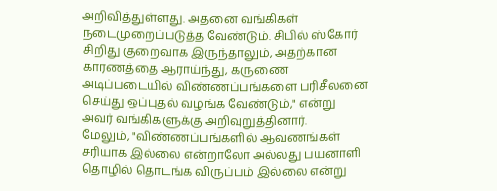அறிவித்துள்ளது. அதனை வங்கிகள் நடைமுறைப்படுத்த வேண்டும். சிபில் ஸ்கோர் சிறிது குறைவாக இருந்தாலும், அதற்கான காரணத்தை ஆராய்ந்து, கருணை அடிப்படையில் விண்ணப்பங்களை பரிசீலனை செய்து ஒப்புதல் வழங்க வேண்டும்," என்று அவர் வங்கிகளுக்கு அறிவுறுத்தினார்.
மேலும், "விண்ணப்பங்களில் ஆவணங்கள் சரியாக இல்லை என்றாலோ அல்லது பயனாளி தொழில் தொடங்க விருப்பம் இல்லை என்று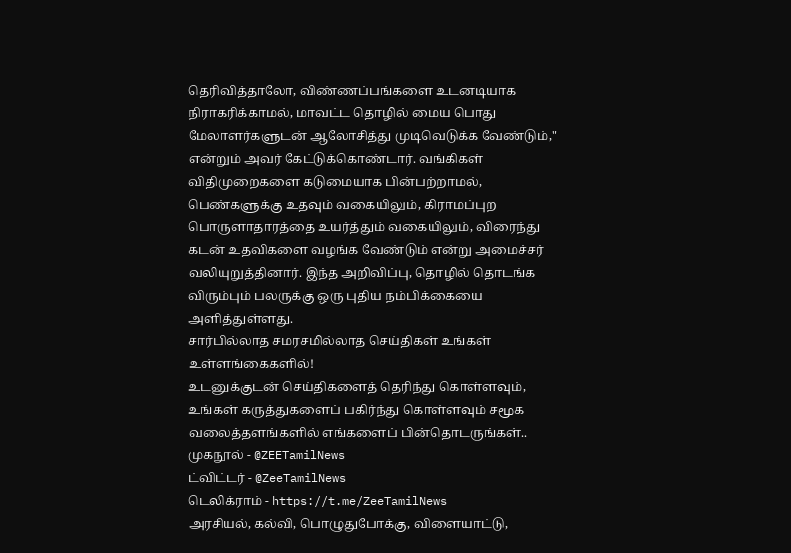தெரிவித்தாலோ, விண்ணப்பங்களை உடனடியாக நிராகரிக்காமல், மாவட்ட தொழில் மைய பொது மேலாளர்களுடன் ஆலோசித்து முடிவெடுக்க வேண்டும்," என்றும் அவர் கேட்டுக்கொண்டார். வங்கிகள் விதிமுறைகளை கடுமையாக பின்பற்றாமல், பெண்களுக்கு உதவும் வகையிலும், கிராமப்புற பொருளாதாரத்தை உயர்த்தும் வகையிலும், விரைந்து கடன் உதவிகளை வழங்க வேண்டும் என்று அமைச்சர் வலியுறுத்தினார். இந்த அறிவிப்பு, தொழில் தொடங்க விரும்பும் பலருக்கு ஒரு புதிய நம்பிக்கையை அளித்துள்ளது.
சார்பில்லாத சமரசமில்லாத செய்திகள் உங்கள் உள்ளங்கைகளில்!
உடனுக்குடன் செய்திகளைத் தெரிந்து கொள்ளவும், உங்கள் கருத்துகளைப் பகிர்ந்து கொள்ளவும் சமூக வலைத்தளங்களில் எங்களைப் பின்தொடருங்கள்..
முகநூல் - @ZEETamilNews
ட்விட்டர் - @ZeeTamilNews
டெலிக்ராம் - https://t.me/ZeeTamilNews
அரசியல், கல்வி, பொழுதுபோக்கு, விளையாட்டு,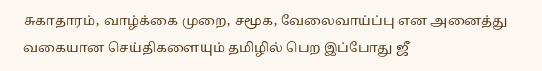சுகாதாரம், வாழ்க்கை முறை, சமூக, வேலைவாய்ப்பு என அனைத்து வகையான செய்திகளையும் தமிழில் பெற இப்போது ஜீ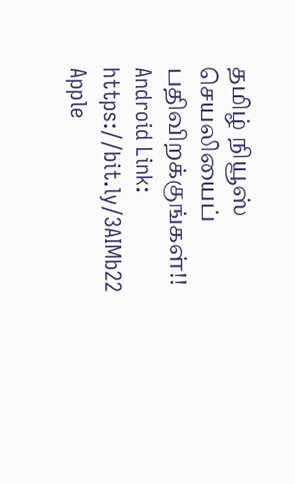தமிழ் நியூஸ் செயலியைப் பதிவிறக்குங்கள்!!
Android Link: https://bit.ly/3AIMb22
Apple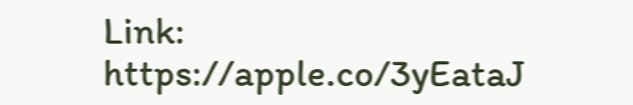Link: https://apple.co/3yEataJ